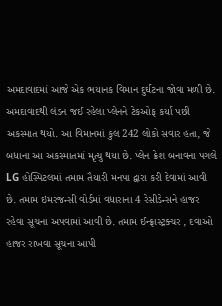અમદાવાદમાં આજે એક ભયાનક વિમાન દુર્ઘટના જોવા મળી છે. અમદાવાદથી લંડન જઈ રહેલા પ્લેનને ટેકઓફ કર્યા પછી અકસ્માત થયો. આ વિમાનમાં કુલ 242 લોકો સવાર હતા, જે બધાના આ અકસ્માતમાં મૃત્યુ થયા છે. પ્લેન ક્રેશ બનાવના પગલે LG હોસ્પિટલમાં તમામ તૈયારી મનપા દ્વારા કરી દેવામાં આવી છે. તમામ ઇમરજન્સી વોર્ડમાં વધારાના 4 રેસીડેન્સને હાજર રહેવા સૂચના અપવામાં આવી છે. તમામ ઈન્ફ્રાસ્ટ્રક્ચર , દવાઓ હાજર રાખવા સૂચના આપી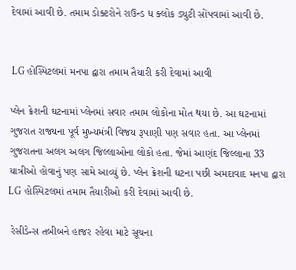દેવામાં આવી છે. તમામ ડોક્ટરોને રાઉન્ડ ધ ક્લોક ડ્યુટી સોંપવામાં આવી છે.


 LG હોસ્પિટલમાં મનપા દ્વારા તમામ તૈયારી કરી દેવામાં આવી

પ્લેન ક્રેશની ઘટનામાં પ્લેનમાં સવાર તમામ લોકોના મોત થયા છે. આ ઘટનામાં ગુજરાત રાજ્યના પૂર્વ મુખ્યમંત્રી વિજય રૂપાણી પણ સવાર હતા. આ પ્લેનમાં ગુજરાતના અલગ અલગ જિલ્લાઓના લોકો હતા. જેમાં આણંદ જિલ્લાના 33 યાત્રીઓ હોવાનું પણ સામે આવ્યું છે. પ્લેન ક્રેશની ઘટના પછી અમદાવાદ મનપા દ્વારા LG હોસ્પિટલમાં તમામ તૈયારીઓ કરી દેવામાં આવી છે.

 રેસીડેન્સ તબીબને હાજર રહેવા માટે સૂચના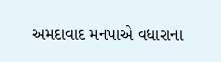અમદાવાદ મનપાએ વધારાના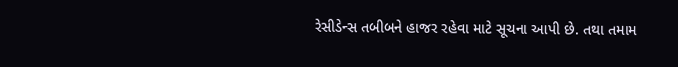રેસીડેન્સ તબીબને હાજર રહેવા માટે સૂચના આપી છે. તથા તમામ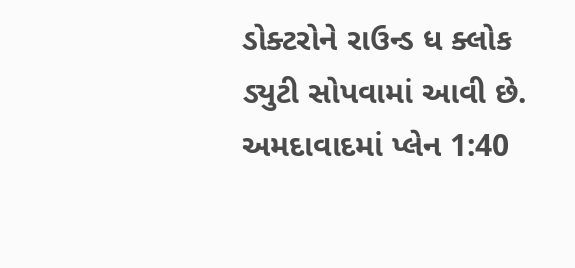ડોક્ટરોને રાઉન્ડ ધ ક્લોક ડ્યુટી સોપવામાં આવી છે. અમદાવાદમાં પ્લેન 1:40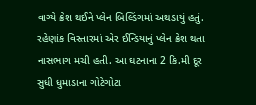વાગ્યે ક્રેશ થઈને પ્લેન બિલ્ડિંગમાં અથડાયું હતું. રહેણાંક વિસ્તારમાં એર ઈન્ડિયાનું પ્લેન ક્રેશ થતા નાસભાગ મચી હતી. આ ઘટનાના 2 કિ.મી દૂર સુધી ધુમાડાના ગોટેગોટા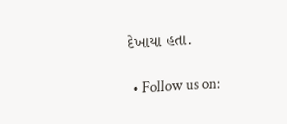દેખાયા હતા.

  • Follow us on: